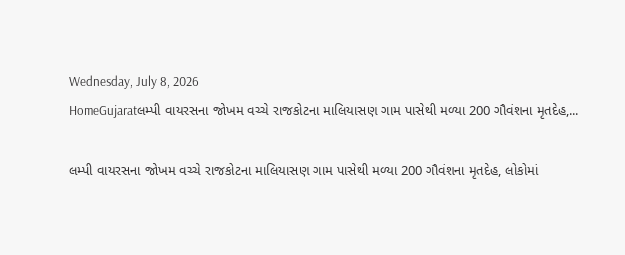Wednesday, July 8, 2026
HomeGujaratલમ્પી વાયરસના જોખમ વચ્ચે રાજકોટના માલિયાસણ ગામ પાસેથી મળ્યા 200 ગૌવંશના મૃતદેહ,...

લમ્પી વાયરસના જોખમ વચ્ચે રાજકોટના માલિયાસણ ગામ પાસેથી મળ્યા 200 ગૌવંશના મૃતદેહ, લોકોમાં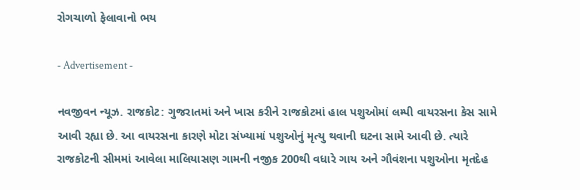રોગચાળો ફેલાવાનો ભય

- Advertisement -

નવજીવન ન્યૂઝ. રાજકોટ: ગુજરાતમાં અને ખાસ કરીને રાજકોટમાં હાલ પશુઓમાં લમ્પી વાયરસના કેસ સામે આવી રહ્યા છે. આ વાયરસના કારણે મોટા સંખ્યામાં પશુઓનું મૃત્યુ થવાની ઘટના સામે આવી છે. ત્યારે રાજકોટની સીમમાં આવેલા માલિયાસણ ગામની નજીક 200થી વધારે ગાય અને ગૌવંશના પશુઓના મૃતદેહ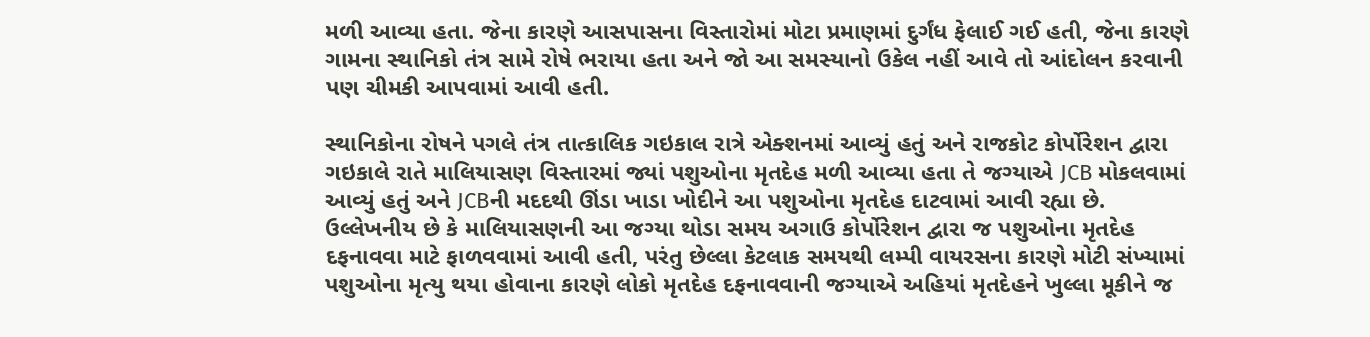મળી આવ્યા હતા. જેના કારણે આસપાસના વિસ્તારોમાં મોટા પ્રમાણમાં દુર્ગંધ ફેલાઈ ગઈ હતી, જેના કારણે ગામના સ્થાનિકો તંત્ર સામે રોષે ભરાયા હતા અને જો આ સમસ્યાનો ઉકેલ નહીં આવે તો આંદોલન કરવાની પણ ચીમકી આપવામાં આવી હતી.

સ્થાનિકોના રોષને પગલે તંત્ર તાત્કાલિક ગઇકાલ રાત્રે એક્શનમાં આવ્યું હતું અને રાજકોટ કોર્પોરેશન દ્વારા ગઇકાલે રાતે માલિયાસણ વિસ્તારમાં જ્યાં પશુઓના મૃતદેહ મળી આવ્યા હતા તે જગ્યાએ JCB મોકલવામાં આવ્યું હતું અને JCBની મદદથી ઊંડા ખાડા ખોદીને આ પશુઓના મૃતદેહ દાટવામાં આવી રહ્યા છે. ઉલ્લેખનીય છે કે માલિયાસણની આ જગ્યા થોડા સમય અગાઉ કોર્પોરેશન દ્વારા જ પશુઓના મૃતદેહ દફનાવવા માટે ફાળવવામાં આવી હતી, પરંતુ છેલ્લા કેટલાક સમયથી લમ્પી વાયરસના કારણે મોટી સંખ્યામાં પશુઓના મૃત્યુ થયા હોવાના કારણે લોકો મૃતદેહ દફનાવવાની જગ્યાએ અહિયાં મૃતદેહને ખુલ્લા મૂકીને જ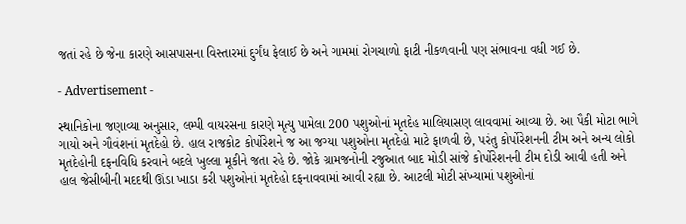જતાં રહે છે જેના કારણે આસપાસના વિસ્તારમાં દુર્ગંધ ફેલાઈ છે અને ગામમાં રોગચાળો ફાટી નીકળવાની પણ સંભાવના વધી ગઈ છે.

- Advertisement -

સ્થાનિકોના જણાવ્યા અનુસાર, લમ્પી વાયરસના કારણે મૃત્યુ પામેલા 200 પશુઓનાં મૃતદેહ માલિયાસણ લાવવામાં આવ્યા છે. આ પૈકી મોટા ભાગે ગાયો અને ગૌવંશનાં મૃતદેહો છે. હાલ રાજકોટ કોર્પોરેશને જ આ જગ્યા પશુઓના મૃતદેહો માટે ફાળવી છે, પરંતુ કોર્પોરેશનની ટીમ અને અન્ય લોકો મૃતદેહોની દફનવિધિ કરવાને બદલે ખુલ્લા મૂકીને જતા રહે છે. જોકે ગ્રામજનોની રજુઆત બાદ મોડી સાંજે કોર્પોરેશનની ટીમ દોડી આવી હતી અને હાલ જેસીબીની મદદથી ઊંડા ખાડા કરી પશુઓનાં મૃતદેહો દફનાવવામાં આવી રહ્યા છે. આટલી મોટી સંખ્યામાં પશુઓનાં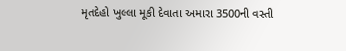મૃતદેહો ખુલ્લા મૂકી દેવાતા અમારા 3500ની વસ્તી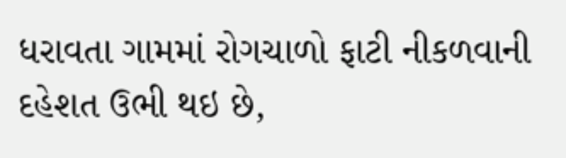ધરાવતા ગામમાં રોગચાળો ફાટી નીકળવાની દહેશત ઉભી થઇ છે,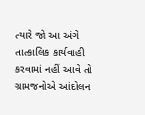ત્યારે જો આ અંગે તાત્કાલિક કાર્યવાહી કરવામાં નહીં આવે તો ગ્રામજનોએ આંદોલન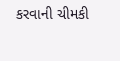કરવાની ચીમકી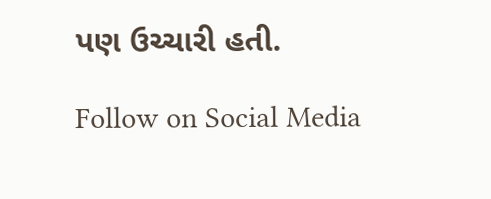પણ ઉચ્ચારી હતી.

Follow on Social Media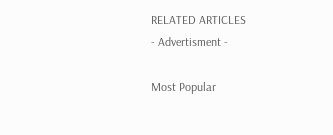RELATED ARTICLES
- Advertisment -

Most Popular